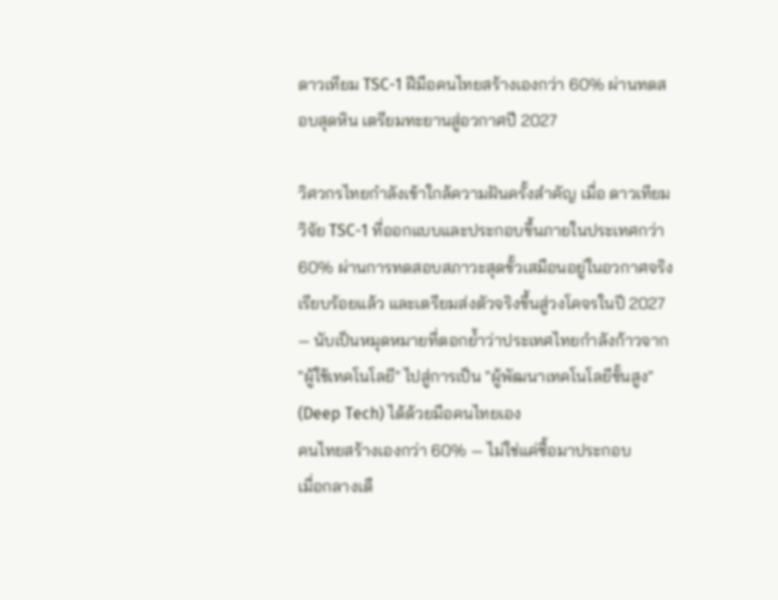ดาวเทียม TSC-1 ฝีมือคนไทยสร้างเองกว่า 60% ผ่านทดสอบสุดหิน เตรียมทะยานสู่อวกาศปี 2027

วิศวกรไทยกำลังเข้าใกล้ความฝันครั้งสำคัญ เมื่อ ดาวเทียมวิจัย TSC-1 ที่ออกแบบและประกอบขึ้นภายในประเทศกว่า 60% ผ่านการทดสอบสภาวะสุดขั้วเสมือนอยู่ในอวกาศจริงเรียบร้อยแล้ว และเตรียมส่งตัวจริงขึ้นสู่วงโคจรในปี 2027 — นับเป็นหมุดหมายที่ตอกย้ำว่าประเทศไทยกำลังก้าวจาก "ผู้ใช้เทคโนโลยี" ไปสู่การเป็น "ผู้พัฒนาเทคโนโลยีขั้นสูง" (Deep Tech) ได้ด้วยมือคนไทยเอง
คนไทยสร้างเองกว่า 60% — ไม่ใช่แค่ซื้อมาประกอบ
เมื่อกลางเดื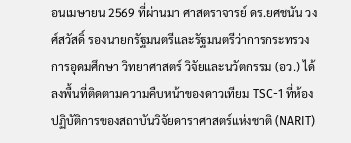อนเมษายน 2569 ที่ผ่านมา ศาสตราจารย์ ดร.ยศชนัน วงศ์สวัสดิ์ รองนายกรัฐมนตรีและรัฐมนตรีว่าการกระทรวงการอุดมศึกษา วิทยาศาสตร์ วิจัยและนวัตกรรม (อว.) ได้ลงพื้นที่ติดตามความคืบหน้าของดาวเทียม TSC-1 ที่ห้องปฏิบัติการของสถาบันวิจัยดาราศาสตร์แห่งชาติ (NARIT)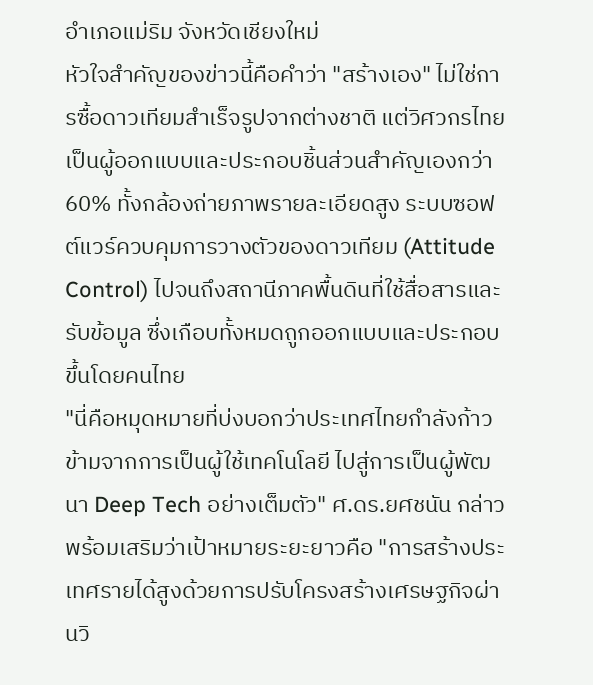อำเภอแม่ริม จังหวัดเชียงใหม่
หัวใจสำคัญของข่าวนี้คือคำว่า "สร้างเอง" ไม่ใช่การซื้อดาวเทียมสำเร็จรูปจากต่างชาติ แต่วิศวกรไทยเป็นผู้ออกแบบและประกอบชิ้นส่วนสำคัญเองกว่า 60% ทั้งกล้องถ่ายภาพรายละเอียดสูง ระบบซอฟต์แวร์ควบคุมการวางตัวของดาวเทียม (Attitude Control) ไปจนถึงสถานีภาคพื้นดินที่ใช้สื่อสารและรับข้อมูล ซึ่งเกือบทั้งหมดถูกออกแบบและประกอบขึ้นโดยคนไทย
"นี่คือหมุดหมายที่บ่งบอกว่าประเทศไทยกำลังก้าวข้ามจากการเป็นผู้ใช้เทคโนโลยี ไปสู่การเป็นผู้พัฒนา Deep Tech อย่างเต็มตัว" ศ.ดร.ยศชนัน กล่าว พร้อมเสริมว่าเป้าหมายระยะยาวคือ "การสร้างประเทศรายได้สูงด้วยการปรับโครงสร้างเศรษฐกิจผ่านวิ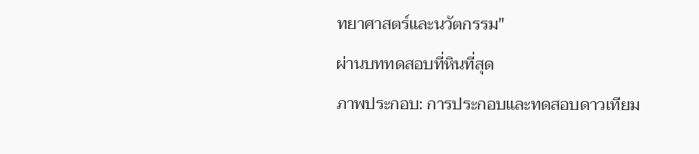ทยาศาสตร์และนวัตกรรม"
ผ่านบททดสอบที่หินที่สุด
ภาพประกอบ: การประกอบและทดสอบดาวเทียม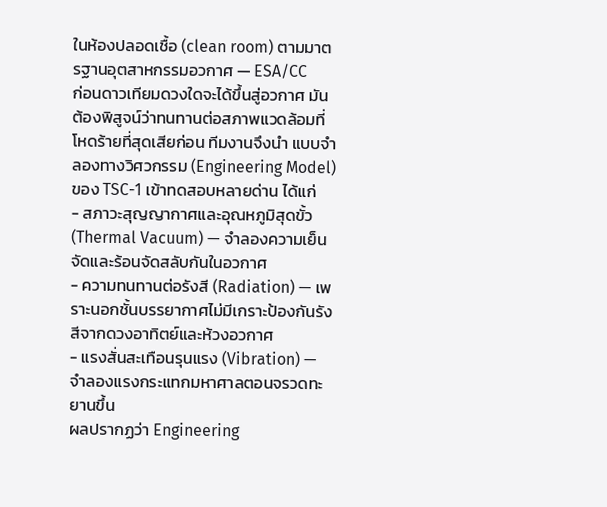ในห้องปลอดเชื้อ (clean room) ตามมาตรฐานอุตสาหกรรมอวกาศ — ESA/CC
ก่อนดาวเทียมดวงใดจะได้ขึ้นสู่อวกาศ มันต้องพิสูจน์ว่าทนทานต่อสภาพแวดล้อมที่โหดร้ายที่สุดเสียก่อน ทีมงานจึงนำ แบบจำลองทางวิศวกรรม (Engineering Model) ของ TSC-1 เข้าทดสอบหลายด่าน ได้แก่
- สภาวะสุญญากาศและอุณหภูมิสุดขั้ว (Thermal Vacuum) — จำลองความเย็นจัดและร้อนจัดสลับกันในอวกาศ
- ความทนทานต่อรังสี (Radiation) — เพราะนอกชั้นบรรยากาศไม่มีเกราะป้องกันรังสีจากดวงอาทิตย์และห้วงอวกาศ
- แรงสั่นสะเทือนรุนแรง (Vibration) — จำลองแรงกระแทกมหาศาลตอนจรวดทะยานขึ้น
ผลปรากฏว่า Engineering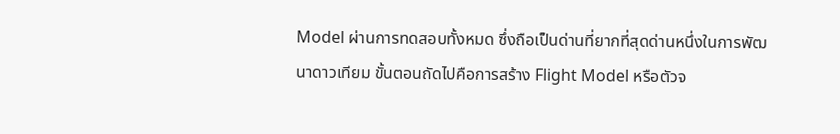Model ผ่านการทดสอบทั้งหมด ซึ่งถือเป็นด่านที่ยากที่สุดด่านหนึ่งในการพัฒนาดาวเทียม ขั้นตอนถัดไปคือการสร้าง Flight Model หรือตัวจ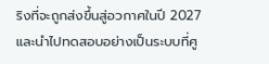ริงที่จะถูกส่งขึ้นสู่อวกาศในปี 2027 และนำไปทดสอบอย่างเป็นระบบที่ศู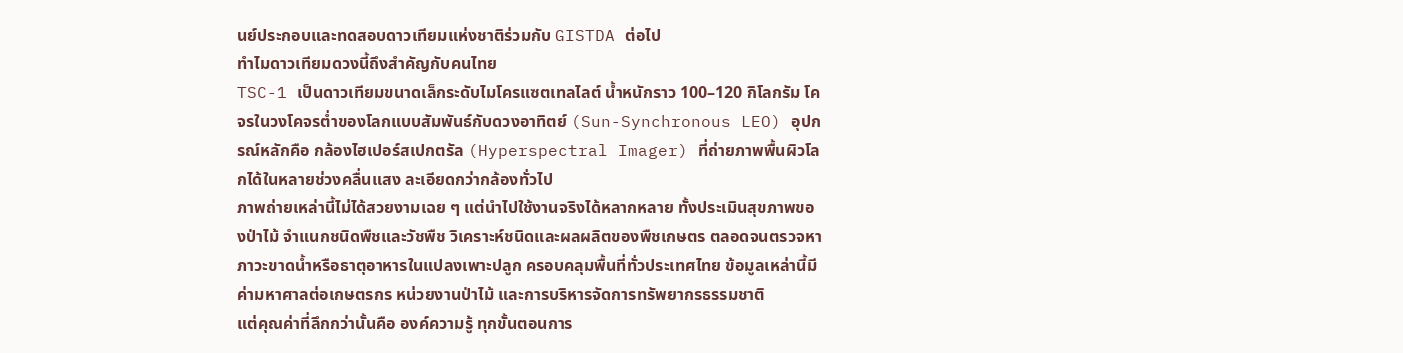นย์ประกอบและทดสอบดาวเทียมแห่งชาติร่วมกับ GISTDA ต่อไป
ทำไมดาวเทียมดวงนี้ถึงสำคัญกับคนไทย
TSC-1 เป็นดาวเทียมขนาดเล็กระดับไมโครแซตเทลไลต์ น้ำหนักราว 100–120 กิโลกรัม โคจรในวงโคจรต่ำของโลกแบบสัมพันธ์กับดวงอาทิตย์ (Sun-Synchronous LEO) อุปกรณ์หลักคือ กล้องไฮเปอร์สเปกตรัล (Hyperspectral Imager) ที่ถ่ายภาพพื้นผิวโลกได้ในหลายช่วงคลื่นแสง ละเอียดกว่ากล้องทั่วไป
ภาพถ่ายเหล่านี้ไม่ได้สวยงามเฉย ๆ แต่นำไปใช้งานจริงได้หลากหลาย ทั้งประเมินสุขภาพของป่าไม้ จำแนกชนิดพืชและวัชพืช วิเคราะห์ชนิดและผลผลิตของพืชเกษตร ตลอดจนตรวจหาภาวะขาดน้ำหรือธาตุอาหารในแปลงเพาะปลูก ครอบคลุมพื้นที่ทั่วประเทศไทย ข้อมูลเหล่านี้มีค่ามหาศาลต่อเกษตรกร หน่วยงานป่าไม้ และการบริหารจัดการทรัพยากรธรรมชาติ
แต่คุณค่าที่ลึกกว่านั้นคือ องค์ความรู้ ทุกขั้นตอนการ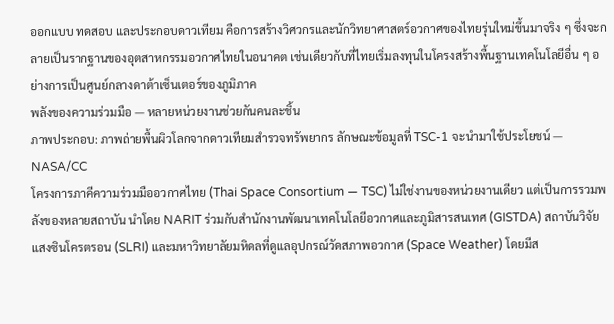ออกแบบ ทดสอบ และประกอบดาวเทียม คือการสร้างวิศวกรและนักวิทยาศาสตร์อวกาศของไทยรุ่นใหม่ขึ้นมาจริง ๆ ซึ่งจะกลายเป็นรากฐานของอุตสาหกรรมอวกาศไทยในอนาคต เช่นเดียวกับที่ไทยเริ่มลงทุนในโครงสร้างพื้นฐานเทคโนโลยีอื่น ๆ อย่างการเป็นศูนย์กลางดาต้าเซ็นเตอร์ของภูมิภาค
พลังของความร่วมมือ — หลายหน่วยงานช่วยกันคนละชิ้น
ภาพประกอบ: ภาพถ่ายพื้นผิวโลกจากดาวเทียมสำรวจทรัพยากร ลักษณะข้อมูลที่ TSC-1 จะนำมาใช้ประโยชน์ — NASA/CC
โครงการภาคีความร่วมมืออวกาศไทย (Thai Space Consortium — TSC) ไม่ใช่งานของหน่วยงานเดียว แต่เป็นการรวมพลังของหลายสถาบัน นำโดย NARIT ร่วมกับสำนักงานพัฒนาเทคโนโลยีอวกาศและภูมิสารสนเทศ (GISTDA) สถาบันวิจัยแสงซินโครตรอน (SLRI) และมหาวิทยาลัยมหิดลที่ดูแลอุปกรณ์วัดสภาพอวกาศ (Space Weather) โดยมีส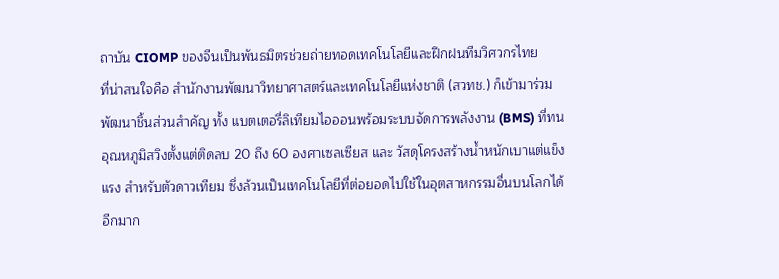ถาบัน CIOMP ของจีนเป็นพันธมิตรช่วยถ่ายทอดเทคโนโลยีและฝึกฝนทีมวิศวกรไทย
ที่น่าสนใจคือ สำนักงานพัฒนาวิทยาศาสตร์และเทคโนโลยีแห่งชาติ (สวทช.) ก็เข้ามาร่วมพัฒนาชิ้นส่วนสำคัญ ทั้ง แบตเตอรี่ลิเทียมไอออนพร้อมระบบจัดการพลังงาน (BMS) ที่ทนอุณหภูมิสวิงตั้งแต่ติดลบ 20 ถึง 60 องศาเซลเซียส และ วัสดุโครงสร้างน้ำหนักเบาแต่แข็งแรง สำหรับตัวดาวเทียม ซึ่งล้วนเป็นเทคโนโลยีที่ต่อยอดไปใช้ในอุตสาหกรรมอื่นบนโลกได้อีกมาก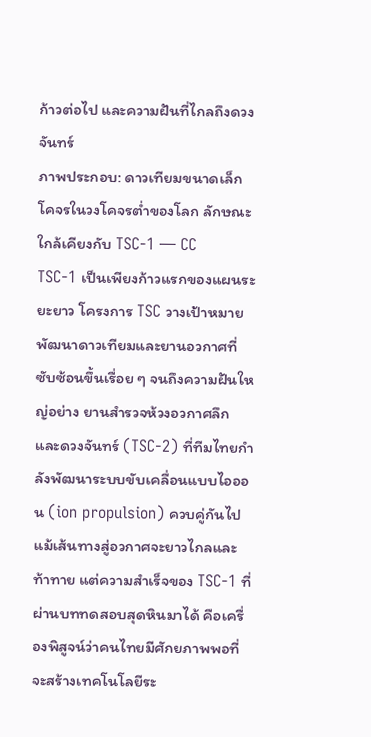ก้าวต่อไป และความฝันที่ไกลถึงดวงจันทร์
ภาพประกอบ: ดาวเทียมขนาดเล็กโคจรในวงโคจรต่ำของโลก ลักษณะใกล้เคียงกับ TSC-1 — CC
TSC-1 เป็นเพียงก้าวแรกของแผนระยะยาว โครงการ TSC วางเป้าหมายพัฒนาดาวเทียมและยานอวกาศที่ซับซ้อนขึ้นเรื่อย ๆ จนถึงความฝันใหญ่อย่าง ยานสำรวจห้วงอวกาศลึกและดวงจันทร์ (TSC-2) ที่ทีมไทยกำลังพัฒนาระบบขับเคลื่อนแบบไอออน (ion propulsion) ควบคู่กันไป
แม้เส้นทางสู่อวกาศจะยาวไกลและท้าทาย แต่ความสำเร็จของ TSC-1 ที่ผ่านบททดสอบสุดหินมาได้ คือเครื่องพิสูจน์ว่าคนไทยมีศักยภาพพอที่จะสร้างเทคโนโลยีระ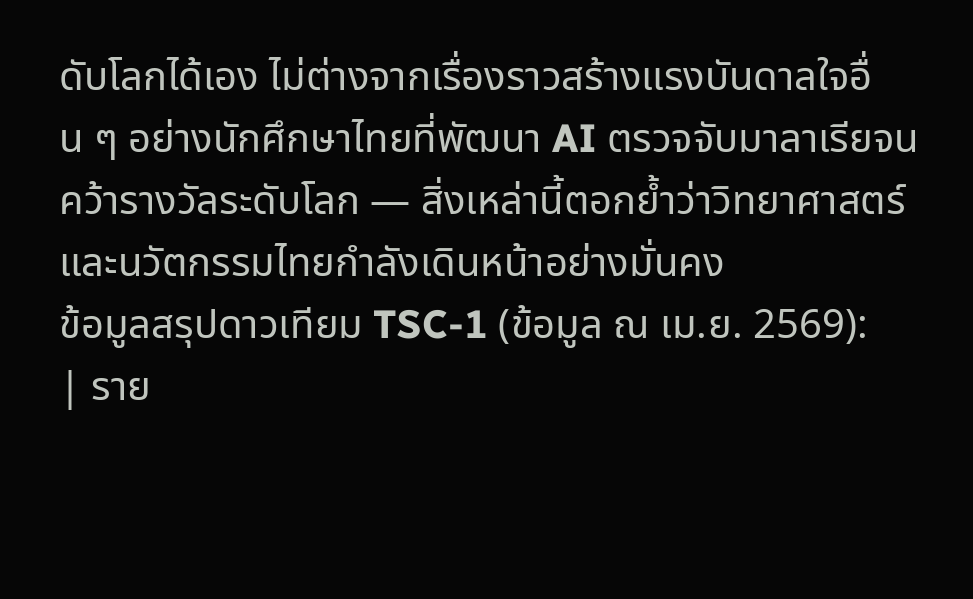ดับโลกได้เอง ไม่ต่างจากเรื่องราวสร้างแรงบันดาลใจอื่น ๆ อย่างนักศึกษาไทยที่พัฒนา AI ตรวจจับมาลาเรียจนคว้ารางวัลระดับโลก — สิ่งเหล่านี้ตอกย้ำว่าวิทยาศาสตร์และนวัตกรรมไทยกำลังเดินหน้าอย่างมั่นคง
ข้อมูลสรุปดาวเทียม TSC-1 (ข้อมูล ณ เม.ย. 2569):
| ราย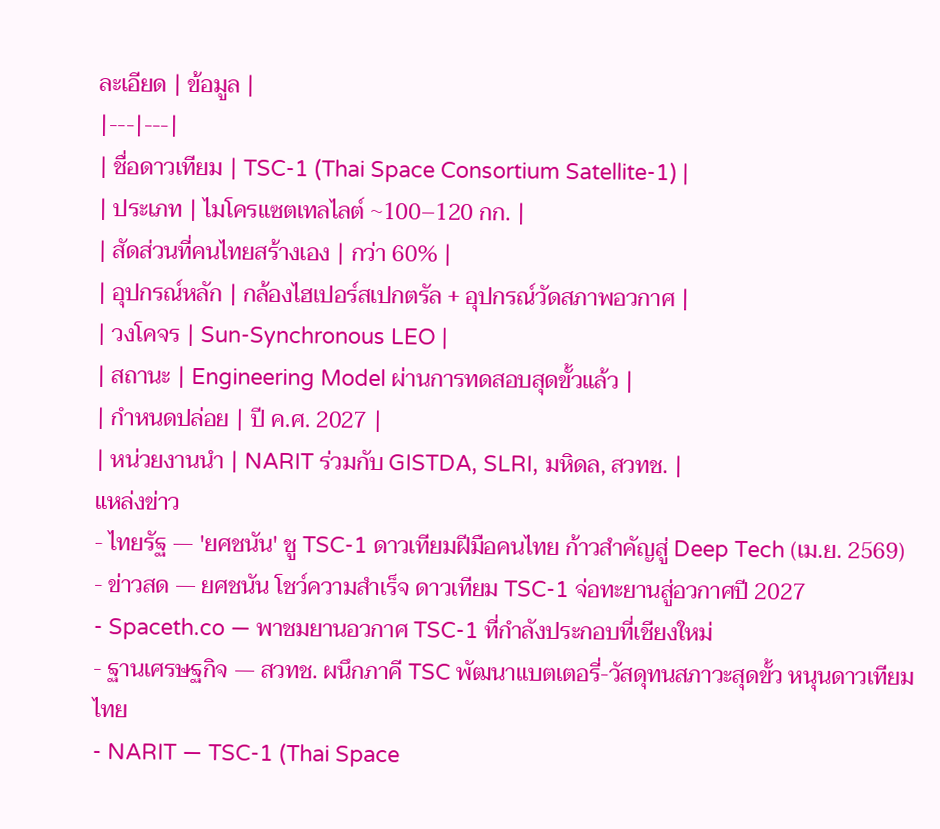ละเอียด | ข้อมูล |
|---|---|
| ชื่อดาวเทียม | TSC-1 (Thai Space Consortium Satellite-1) |
| ประเภท | ไมโครแซตเทลไลต์ ~100–120 กก. |
| สัดส่วนที่คนไทยสร้างเอง | กว่า 60% |
| อุปกรณ์หลัก | กล้องไฮเปอร์สเปกตรัล + อุปกรณ์วัดสภาพอวกาศ |
| วงโคจร | Sun-Synchronous LEO |
| สถานะ | Engineering Model ผ่านการทดสอบสุดขั้วแล้ว |
| กำหนดปล่อย | ปี ค.ศ. 2027 |
| หน่วยงานนำ | NARIT ร่วมกับ GISTDA, SLRI, มหิดล, สวทช. |
แหล่งข่าว
- ไทยรัฐ — 'ยศชนัน' ชู TSC-1 ดาวเทียมฝีมือคนไทย ก้าวสำคัญสู่ Deep Tech (เม.ย. 2569)
- ข่าวสด — ยศชนัน โชว์ความสำเร็จ ดาวเทียม TSC-1 จ่อทะยานสู่อวกาศปี 2027
- Spaceth.co — พาชมยานอวกาศ TSC-1 ที่กำลังประกอบที่เชียงใหม่
- ฐานเศรษฐกิจ — สวทช. ผนึกภาคี TSC พัฒนาแบตเตอรี่-วัสดุทนสภาวะสุดขั้ว หนุนดาวเทียมไทย
- NARIT — TSC-1 (Thai Space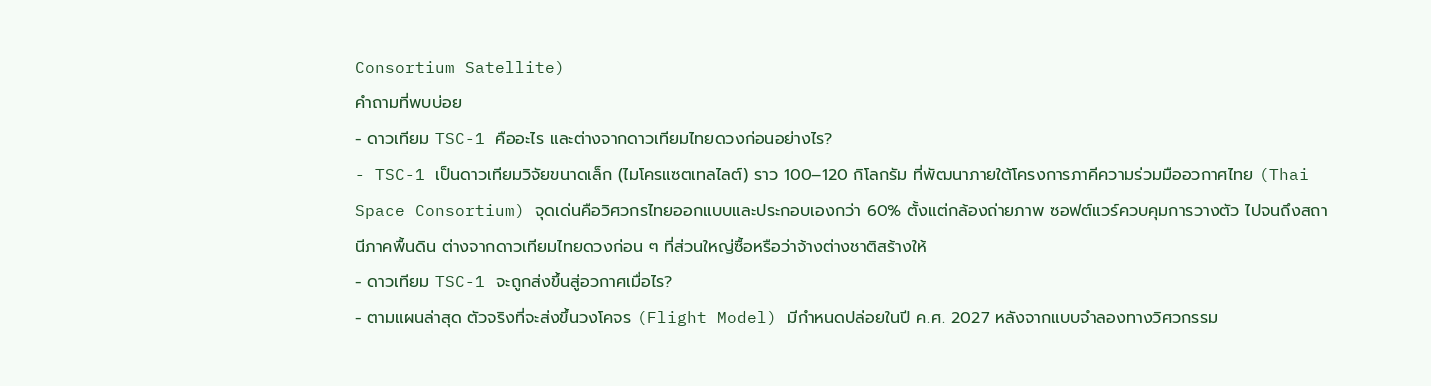Consortium Satellite)
คำถามที่พบบ่อย
- ดาวเทียม TSC-1 คืออะไร และต่างจากดาวเทียมไทยดวงก่อนอย่างไร?
- TSC-1 เป็นดาวเทียมวิจัยขนาดเล็ก (ไมโครแซตเทลไลต์) ราว 100–120 กิโลกรัม ที่พัฒนาภายใต้โครงการภาคีความร่วมมืออวกาศไทย (Thai Space Consortium) จุดเด่นคือวิศวกรไทยออกแบบและประกอบเองกว่า 60% ตั้งแต่กล้องถ่ายภาพ ซอฟต์แวร์ควบคุมการวางตัว ไปจนถึงสถานีภาคพื้นดิน ต่างจากดาวเทียมไทยดวงก่อน ๆ ที่ส่วนใหญ่ซื้อหรือว่าจ้างต่างชาติสร้างให้
- ดาวเทียม TSC-1 จะถูกส่งขึ้นสู่อวกาศเมื่อไร?
- ตามแผนล่าสุด ตัวจริงที่จะส่งขึ้นวงโคจร (Flight Model) มีกำหนดปล่อยในปี ค.ศ. 2027 หลังจากแบบจำลองทางวิศวกรรม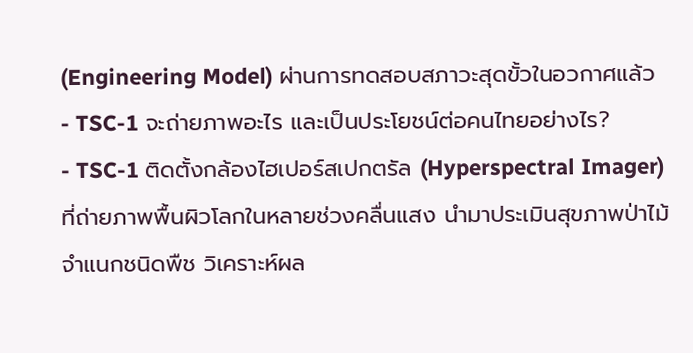(Engineering Model) ผ่านการทดสอบสภาวะสุดขั้วในอวกาศแล้ว
- TSC-1 จะถ่ายภาพอะไร และเป็นประโยชน์ต่อคนไทยอย่างไร?
- TSC-1 ติดตั้งกล้องไฮเปอร์สเปกตรัล (Hyperspectral Imager) ที่ถ่ายภาพพื้นผิวโลกในหลายช่วงคลื่นแสง นำมาประเมินสุขภาพป่าไม้ จำแนกชนิดพืช วิเคราะห์ผล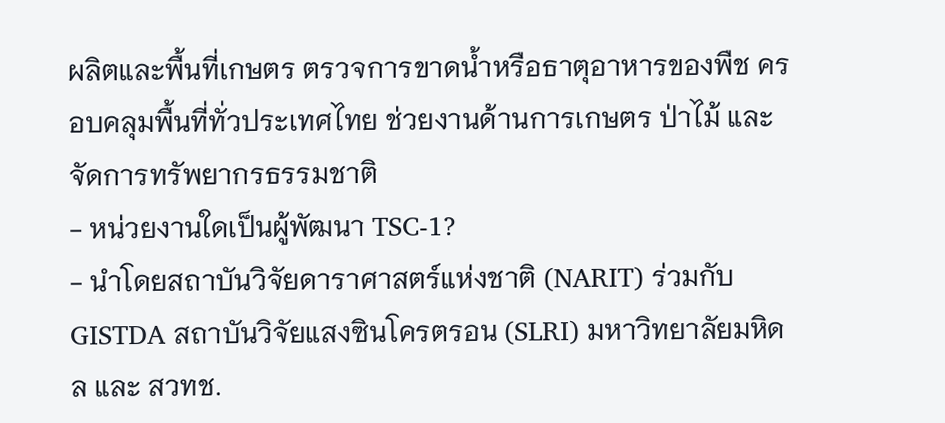ผลิตและพื้นที่เกษตร ตรวจการขาดน้ำหรือธาตุอาหารของพืช ครอบคลุมพื้นที่ทั่วประเทศไทย ช่วยงานด้านการเกษตร ป่าไม้ และจัดการทรัพยากรธรรมชาติ
- หน่วยงานใดเป็นผู้พัฒนา TSC-1?
- นำโดยสถาบันวิจัยดาราศาสตร์แห่งชาติ (NARIT) ร่วมกับ GISTDA สถาบันวิจัยแสงซินโครตรอน (SLRI) มหาวิทยาลัยมหิดล และ สวทช.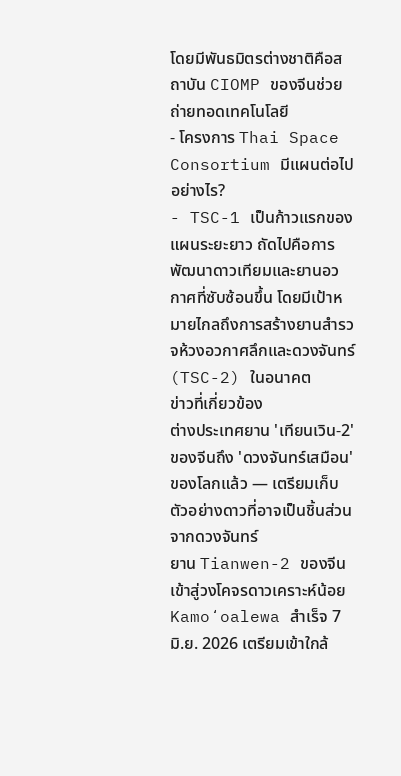โดยมีพันธมิตรต่างชาติคือสถาบัน CIOMP ของจีนช่วยถ่ายทอดเทคโนโลยี
- โครงการ Thai Space Consortium มีแผนต่อไปอย่างไร?
- TSC-1 เป็นก้าวแรกของแผนระยะยาว ถัดไปคือการพัฒนาดาวเทียมและยานอวกาศที่ซับซ้อนขึ้น โดยมีเป้าหมายไกลถึงการสร้างยานสำรวจห้วงอวกาศลึกและดวงจันทร์ (TSC-2) ในอนาคต
ข่าวที่เกี่ยวข้อง
ต่างประเทศยาน 'เทียนเวิน-2' ของจีนถึง 'ดวงจันทร์เสมือน' ของโลกแล้ว — เตรียมเก็บตัวอย่างดาวที่อาจเป็นชิ้นส่วนจากดวงจันทร์
ยาน Tianwen-2 ของจีนเข้าสู่วงโคจรดาวเคราะห์น้อย Kamoʻoalewa สำเร็จ 7 มิ.ย. 2026 เตรียมเข้าใกล้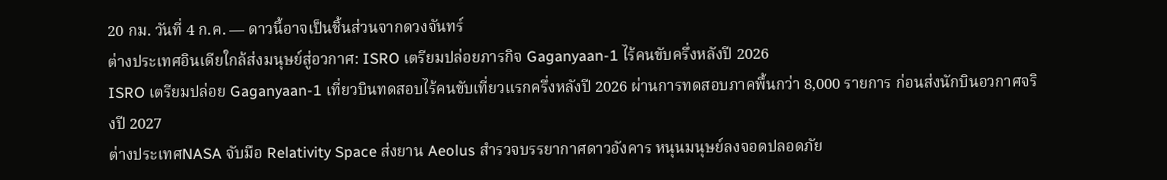20 กม. วันที่ 4 ก.ค. — ดาวนี้อาจเป็นชิ้นส่วนจากดวงจันทร์
ต่างประเทศอินเดียใกล้ส่งมนุษย์สู่อวกาศ: ISRO เตรียมปล่อยภารกิจ Gaganyaan-1 ไร้คนขับครึ่งหลังปี 2026
ISRO เตรียมปล่อย Gaganyaan-1 เที่ยวบินทดสอบไร้คนขับเที่ยวแรกครึ่งหลังปี 2026 ผ่านการทดสอบภาคพื้นกว่า 8,000 รายการ ก่อนส่งนักบินอวกาศจริงปี 2027
ต่างประเทศNASA จับมือ Relativity Space ส่งยาน Aeolus สำรวจบรรยากาศดาวอังคาร หนุนมนุษย์ลงจอดปลอดภัย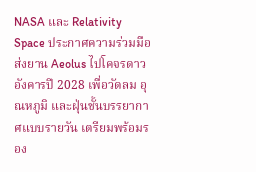NASA และ Relativity Space ประกาศความร่วมมือส่งยาน Aeolus ไปโคจรดาวอังคารปี 2028 เพื่อวัดลม อุณหภูมิ และฝุ่นชั้นบรรยากาศแบบรายวัน เตรียมพร้อมรอง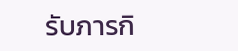รับภารกิ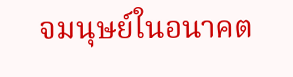จมนุษย์ในอนาคต